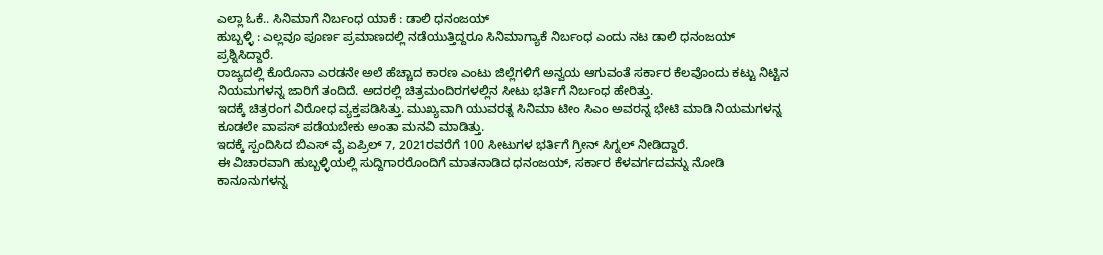ಎಲ್ಲಾ ಓಕೆ.. ಸಿನಿಮಾಗೆ ನಿರ್ಬಂಧ ಯಾಕೆ : ಡಾಲಿ ಧನಂಜಯ್
ಹುಬ್ಬಳ್ಳಿ : ಎಲ್ಲವೂ ಪೂರ್ಣ ಪ್ರಮಾಣದಲ್ಲಿ ನಡೆಯುತ್ತಿದ್ದರೂ ಸಿನಿಮಾಗ್ಯಾಕೆ ನಿರ್ಬಂಧ ಎಂದು ನಟ ಡಾಲಿ ಧನಂಜಯ್ ಪ್ರಶ್ನಿಸಿದ್ದಾರೆ.
ರಾಜ್ಯದಲ್ಲಿ ಕೊರೊನಾ ಎರಡನೇ ಅಲೆ ಹೆಚ್ಚಾದ ಕಾರಣ ಎಂಟು ಜಿಲ್ಲೆಗಳಿಗೆ ಅನ್ವಯ ಆಗುವಂತೆ ಸರ್ಕಾರ ಕೆಲವೊಂದು ಕಟ್ಟು ನಿಟ್ಟಿನ ನಿಯಮಗಳನ್ನ ಜಾರಿಗೆ ತಂದಿದೆ. ಅದರಲ್ಲಿ ಚಿತ್ರಮಂದಿರಗಳಲ್ಲಿನ ಸೀಟು ಭರ್ತಿಗೆ ನಿರ್ಬಂಧ ಹೇರಿತ್ತು.
ಇದಕ್ಕೆ ಚಿತ್ರರಂಗ ವಿರೋಧ ವ್ಯಕ್ತಪಡಿಸಿತ್ತು. ಮುಖ್ಯವಾಗಿ ಯುವರತ್ನ ಸಿನಿಮಾ ಟೀಂ ಸಿಎಂ ಅವರನ್ನ ಭೇಟಿ ಮಾಡಿ ನಿಯಮಗಳನ್ನ ಕೂಡಲೇ ವಾಪಸ್ ಪಡೆಯಬೇಕು ಅಂತಾ ಮನವಿ ಮಾಡಿತ್ತು.
ಇದಕ್ಕೆ ಸ್ಪಂದಿಸಿದ ಬಿಎಸ್ ವೈ ಏಪ್ರಿಲ್ 7, 2021ರವರೆಗೆ 100 ಸೀಟುಗಳ ಭರ್ತಿಗೆ ಗ್ರೀನ್ ಸಿಗ್ನಲ್ ನೀಡಿದ್ದಾರೆ.
ಈ ವಿಚಾರವಾಗಿ ಹುಬ್ಬಳ್ಳಿಯಲ್ಲಿ ಸುದ್ದಿಗಾರರೊಂದಿಗೆ ಮಾತನಾಡಿದ ಧನಂಜಯ್, ಸರ್ಕಾರ ಕೆಳವರ್ಗದವನ್ನು ನೋಡಿ ಕಾನೂನುಗಳನ್ನ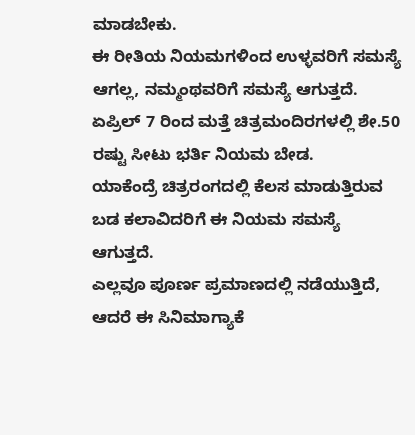ಮಾಡಬೇಕು.
ಈ ರೀತಿಯ ನಿಯಮಗಳಿಂದ ಉಳ್ಳವರಿಗೆ ಸಮಸ್ಯೆ ಆಗಲ್ಲ, ನಮ್ಮಂಥವರಿಗೆ ಸಮಸ್ಯೆ ಆಗುತ್ತದೆ.
ಏಪ್ರಿಲ್ 7 ರಿಂದ ಮತ್ತೆ ಚಿತ್ರಮಂದಿರಗಳಲ್ಲಿ ಶೇ.50 ರಷ್ಟು ಸೀಟು ಭರ್ತಿ ನಿಯಮ ಬೇಡ.
ಯಾಕೆಂದ್ರೆ ಚಿತ್ರರಂಗದಲ್ಲಿ ಕೆಲಸ ಮಾಡುತ್ತಿರುವ ಬಡ ಕಲಾವಿದರಿಗೆ ಈ ನಿಯಮ ಸಮಸ್ಯೆ ಆಗುತ್ತದೆ.
ಎಲ್ಲವೂ ಪೂರ್ಣ ಪ್ರಮಾಣದಲ್ಲಿ ನಡೆಯುತ್ತಿದೆ, ಆದರೆ ಈ ಸಿನಿಮಾಗ್ಯಾಕೆ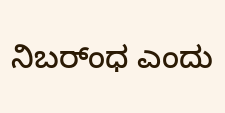ನಿಬರ್ಂಧ ಎಂದು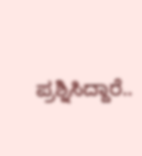ಪ್ರಶ್ನಿಸಿದ್ದಾರೆ..